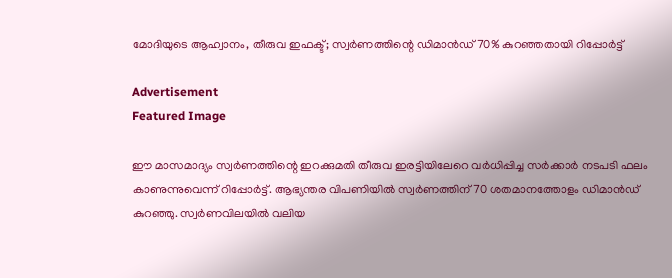മോദിയുടെ ആഹ്വാനം, തീരുവ ഇഫക്ട്; സ്വര്‍ണത്തിന്റെ ഡിമാന്‍ഡ് 70% കുറഞ്ഞതായി റിപ്പോര്‍ട്ട്

Advertisement
Featured Image

ഈ മാസമാദ്യം സ്വര്‍ണത്തിന്റെ ഇറക്കുമതി തീരുവ ഇരട്ടിയിലേറെ വര്‍ധിപ്പിച്ച സര്‍ക്കാര്‍ നടപടി ഫലം കാണുന്നുവെന്ന് റിപ്പോര്‍ട്ട്. ആഭ്യന്തര വിപണിയില്‍ സ്വര്‍ണത്തിന് 70 ശതമാനത്തോളം ഡിമാന്‍ഡ് കുറഞ്ഞു. സ്വര്‍ണവിലയില്‍ വലിയ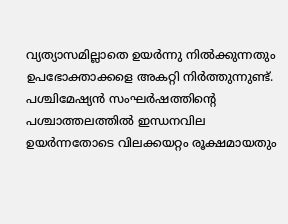വ്യത്യാസമില്ലാതെ ഉയര്‍ന്നു നില്‍ക്കുന്നതും ഉപഭോക്താക്കളെ അകറ്റി നിര്‍ത്തുന്നുണ്ട്. പശ്ചിമേഷ്യന്‍ സംഘര്‍ഷത്തിന്റെ പശ്ചാത്തലത്തില്‍ ഇന്ധനവില ഉയര്‍ന്നതോടെ വിലക്കയറ്റം രൂക്ഷമായതും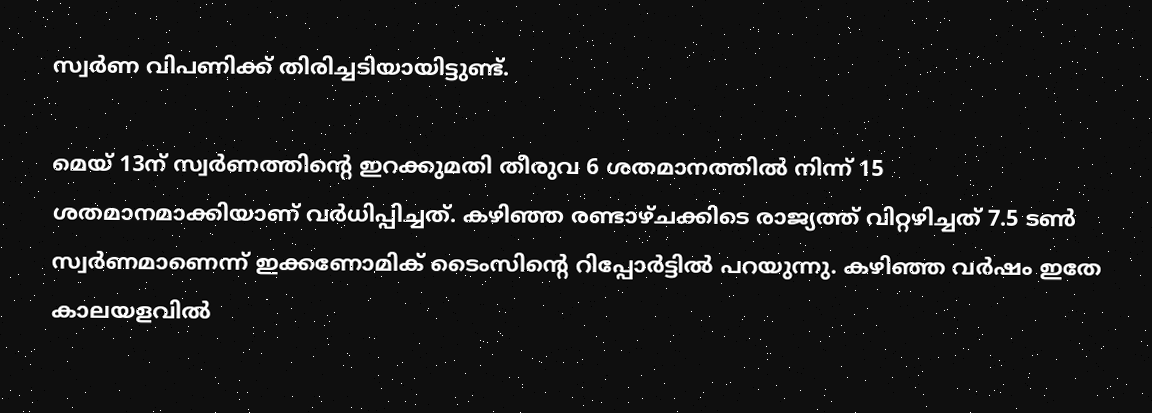സ്വര്‍ണ വിപണിക്ക് തിരിച്ചടിയായിട്ടുണ്ട്.

മെയ് 13ന് സ്വര്‍ണത്തിന്റെ ഇറക്കുമതി തീരുവ 6 ശതമാനത്തില്‍ നിന്ന് 15 ശതമാനമാക്കിയാണ് വര്‍ധിപ്പിച്ചത്. കഴിഞ്ഞ രണ്ടാഴ്ചക്കിടെ രാജ്യത്ത് വിറ്റഴിച്ചത് 7.5 ടണ്‍ സ്വര്‍ണമാണെന്ന് ഇക്കണോമിക് ടൈംസിന്റെ റിപ്പോര്‍ട്ടില്‍ പറയുന്നു. കഴിഞ്ഞ വര്‍ഷം ഇതേ കാലയളവില്‍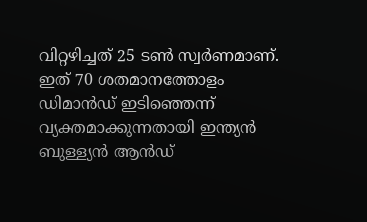വിറ്റഴിച്ചത് 25 ടണ്‍ സ്വര്‍ണമാണ്. ഇത് 70 ശതമാനത്തോളം ഡിമാന്‍ഡ് ഇടിഞ്ഞെന്ന് വ്യക്തമാക്കുന്നതായി ഇന്ത്യന്‍ ബുള്ള്യന്‍ ആന്‍ഡ്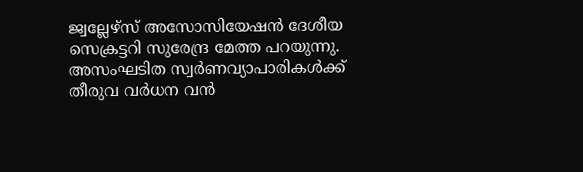ജ്വല്ലേഴ്സ് അസോസിയേഷന്‍ ദേശീയ സെക്രട്ടറി സുരേന്ദ്ര മേത്ത പറയുന്നു. അസംഘടിത സ്വര്‍ണവ്യാപാരികള്‍ക്ക് തീരുവ വര്‍ധന വന്‍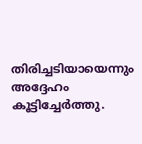തിരിച്ചടിയായെന്നും അദ്ദേഹം കൂട്ടിച്ചേര്‍ത്തു.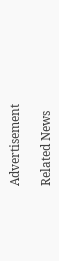Advertisement

Related News